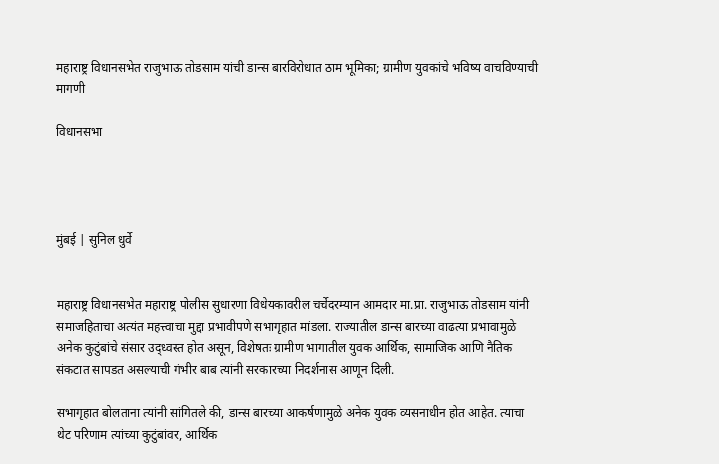महाराष्ट्र विधानसभेत राजुभाऊ तोडसाम यांची डान्स बारविरोधात ठाम भूमिका; ग्रामीण युवकांचे भविष्य वाचविण्याची मागणी

विधानसभा




मुंबई | सुनिल धुर्वे


महाराष्ट्र विधानसभेत महाराष्ट्र पोलीस सुधारणा विधेयकावरील चर्चेदरम्यान आमदार मा.प्रा. राजुभाऊ तोडसाम यांनी समाजहिताचा अत्यंत महत्त्वाचा मुद्दा प्रभावीपणे सभागृहात मांडला. राज्यातील डान्स बारच्या वाढत्या प्रभावामुळे अनेक कुटुंबांचे संसार उद्ध्वस्त होत असून, विशेषतः ग्रामीण भागातील युवक आर्थिक, सामाजिक आणि नैतिक संकटात सापडत असल्याची गंभीर बाब त्यांनी सरकारच्या निदर्शनास आणून दिली.

सभागृहात बोलताना त्यांनी सांगितले की, डान्स बारच्या आकर्षणामुळे अनेक युवक व्यसनाधीन होत आहेत. त्याचा थेट परिणाम त्यांच्या कुटुंबांवर, आर्थिक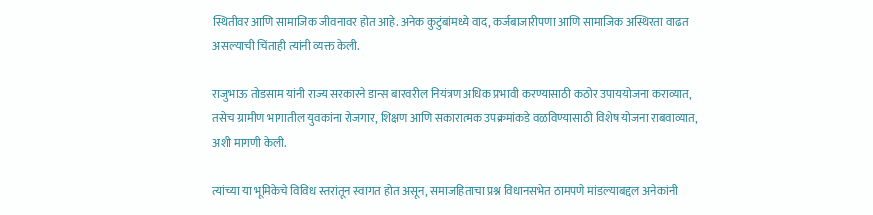स्थितीवर आणि सामाजिक जीवनावर होत आहे. अनेक कुटुंबांमध्ये वाद, कर्जबाजारीपणा आणि सामाजिक अस्थिरता वाढत असल्याची चिंताही त्यांनी व्यक्त केली.

राजुभाऊ तोडसाम यांनी राज्य सरकारने डान्स बारवरील नियंत्रण अधिक प्रभावी करण्यासाठी कठोर उपाययोजना कराव्यात, तसेच ग्रामीण भागातील युवकांना रोजगार, शिक्षण आणि सकारात्मक उपक्रमांकडे वळविण्यासाठी विशेष योजना राबवाव्यात, अशी मागणी केली.

त्यांच्या या भूमिकेचे विविध स्तरांतून स्वागत होत असून, समाजहिताचा प्रश्न विधानसभेत ठामपणे मांडल्याबद्दल अनेकांनी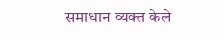समाधान व्यक्त केले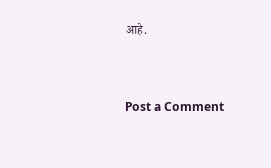आहे.


Post a Comment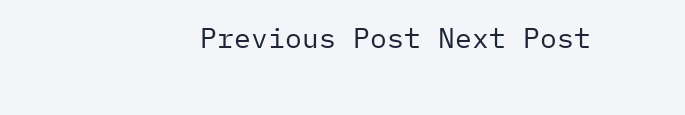Previous Post Next Post